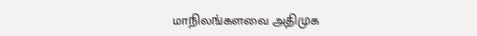மாநிலங்களவை அதிமுக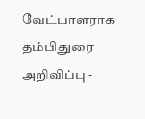வேட்பாளராக தம்பிதுரை அறிவிப்பு -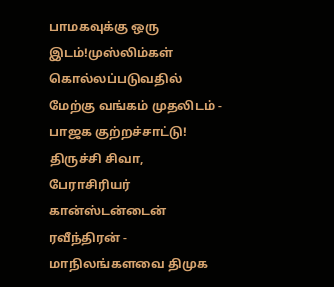பாமகவுக்கு ஒரு இடம்!முஸ்லிம்கள் கொல்லப்படுவதில் மேற்கு வங்கம் முதலிடம் - பாஜக குற்றச்சாட்டு! திருச்சி சிவா, பேராசிரியர் கான்ஸ்டன்டைன் ரவீந்திரன் - மாநிலங்களவை திமுக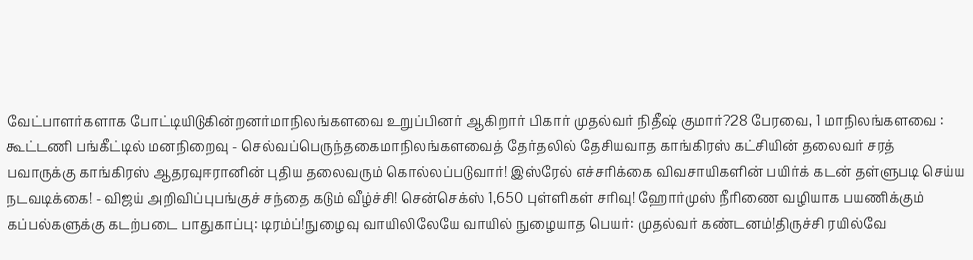வேட்பாளர்களாக போட்டியிடுகின்றனர்மாநிலங்களவை உறுப்பினர் ஆகிறார் பிகார் முதல்வர் நிதீஷ் குமார்?28 பேரவை, 1 மாநிலங்களவை : கூட்டணி பங்கீட்டில் மனநிறைவு - செல்வப்பெருந்தகைமாநிலங்களவைத் தேர்தலில் தேசியவாத காங்கிரஸ் கட்சியின் தலைவர் சரத் பவாருக்கு காங்கிரஸ் ஆதரவுஈரானின் புதிய தலைவரும் கொல்லப்படுவார்! இஸ்ரேல் எச்சரிக்கை விவசாயிகளின் பயிர்க் கடன் தள்ளுபடி செய்ய நடவடிக்கை! - விஜய் அறிவிப்புபங்குச் சந்தை கடும் வீழ்ச்சி! சென்செக்ஸ் 1,650 புள்ளிகள் சரிவு! ஹோர்முஸ் நீரிணை வழியாக பயணிக்கும் கப்பல்களுக்கு கடற்படை பாதுகாப்பு: டிரம்ப்!நுழைவு வாயிலிலேயே வாயில் நுழையாத பெயர்: முதல்வர் கண்டனம்!திருச்சி ரயில்வே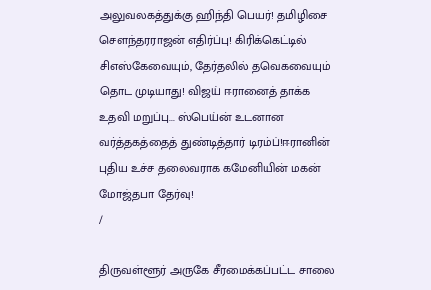அலுவலகத்துக்கு ஹிந்தி பெயர்! தமிழிசை செளந்தரராஜன் எதிர்ப்பு! கிரிக்கெட்டில் சிஎஸ்கேவையும், தேர்தலில் தவெகவையும் தொட முடியாது! விஜய் ஈரானைத் தாக்க உதவி மறுப்பு... ஸ்பெய்ன் உடனான வர்த்தகத்தைத் துண்டித்தார் டிரம்ப்!ஈரானின் புதிய உச்ச தலைவராக கமேனியின் மகன் மோஜ்தபா தேர்வு!
/

திருவள்ளூர் அருகே சீரமைக்கப்பட்ட சாலை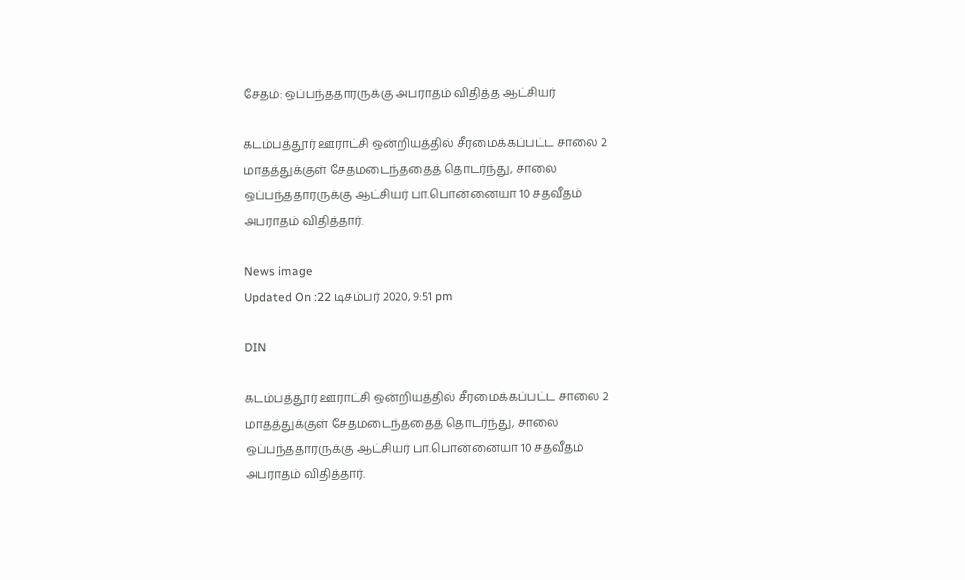சேதம்: ஒப்பந்ததாரருக்கு அபராதம் விதித்த ஆட்சியர்

கடம்பத்தூர் ஊராட்சி ஒன்றியத்தில் சீரமைக்கப்பட்ட சாலை 2 மாதத்துக்குள் சேதமடைந்ததைத் தொடர்ந்து, சாலை ஒப்பந்ததாரருக்கு ஆட்சியர் பா.பொன்னையா 10 சதவீதம் அபராதம் விதித்தார்.

News image
Updated On :22 டிசம்பர் 2020, 9:51 pm

DIN

கடம்பத்தூர் ஊராட்சி ஒன்றியத்தில் சீரமைக்கப்பட்ட சாலை 2 மாதத்துக்குள் சேதமடைந்ததைத் தொடர்ந்து, சாலை ஒப்பந்ததாரருக்கு ஆட்சியர் பா.பொன்னையா 10 சதவீதம் அபராதம் விதித்தார்.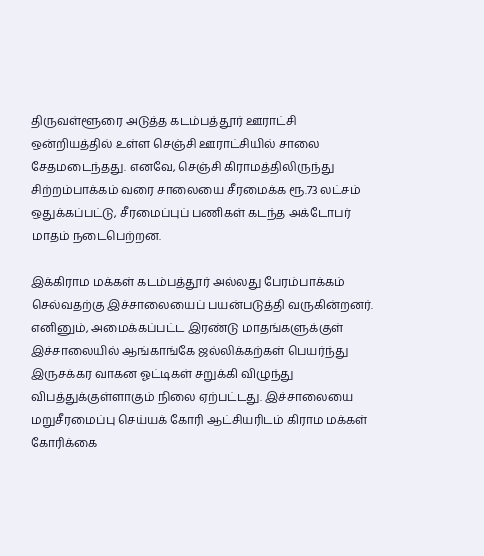திருவள்ளூரை அடுத்த கடம்பத்தூர் ஊராட்சி ஒன்றியத்தில் உள்ள செஞ்சி ஊராட்சியில் சாலை சேதமடைந்தது. எனவே, செஞ்சி கிராமத்திலிருந்து சிற்றம்பாக்கம் வரை சாலையை சீரமைக்க ரூ.73 லட்சம் ஒதுக்கப்பட்டு, சீரமைப்புப் பணிகள் கடந்த அக்டோபர் மாதம் நடைபெற்றன.

இக்கிராம மக்கள் கடம்பத்தூர் அல்லது பேரம்பாக்கம் செல்வதற்கு இச்சாலையைப் பயன்படுத்தி வருகின்றனர். எனினும், அமைக்கப்பட்ட இரண்டு மாதங்களுக்குள் இச்சாலையில் ஆங்காங்கே ஜல்லிக்கற்கள் பெயர்ந்து இருசக்கர வாகன ஓட்டிகள் சறுக்கி விழுந்து விபத்துக்குள்ளாகும் நிலை ஏற்பட்டது. இச்சாலையை மறுசீரமைப்பு செய்யக் கோரி ஆட்சியரிடம் கிராம மக்கள் கோரிக்கை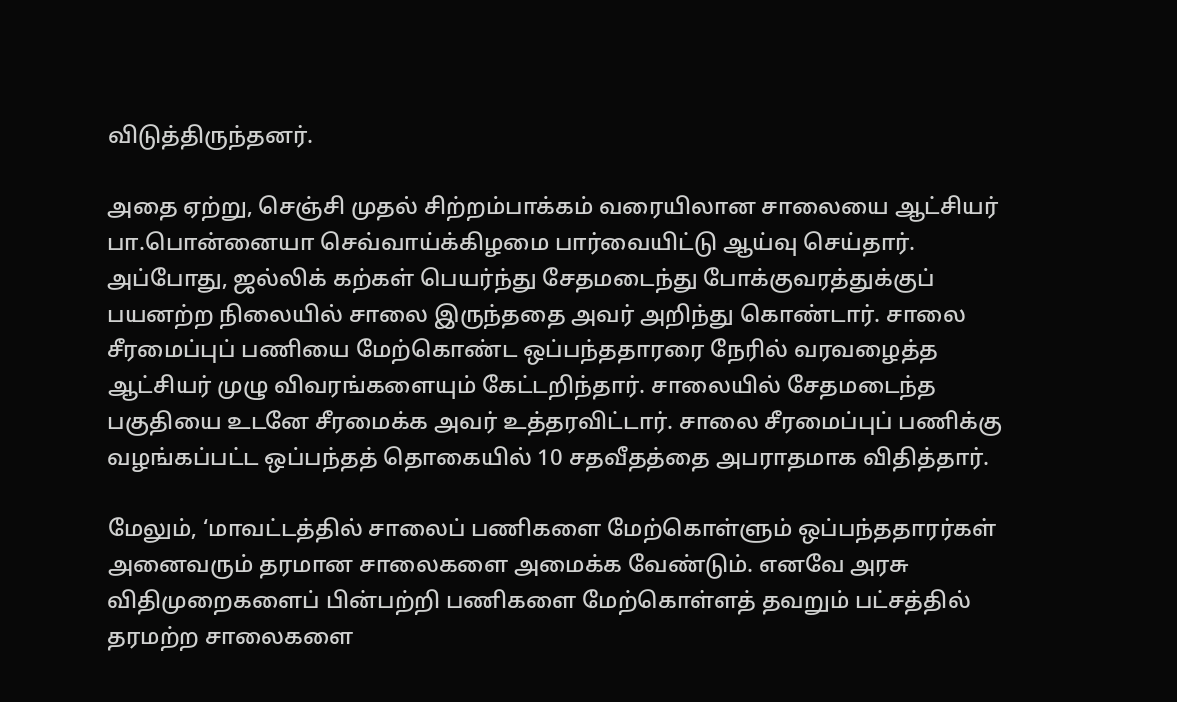விடுத்திருந்தனர்.

அதை ஏற்று, செஞ்சி முதல் சிற்றம்பாக்கம் வரையிலான சாலையை ஆட்சியர் பா.பொன்னையா செவ்வாய்க்கிழமை பார்வையிட்டு ஆய்வு செய்தார். அப்போது, ஜல்லிக் கற்கள் பெயர்ந்து சேதமடைந்து போக்குவரத்துக்குப் பயனற்ற நிலையில் சாலை இருந்ததை அவர் அறிந்து கொண்டார். சாலை சீரமைப்புப் பணியை மேற்கொண்ட ஒப்பந்ததாரரை நேரில் வரவழைத்த ஆட்சியர் முழு விவரங்களையும் கேட்டறிந்தார். சாலையில் சேதமடைந்த பகுதியை உடனே சீரமைக்க அவர் உத்தரவிட்டார். சாலை சீரமைப்புப் பணிக்கு வழங்கப்பட்ட ஒப்பந்தத் தொகையில் 10 சதவீதத்தை அபராதமாக விதித்தார்.

மேலும், ‘மாவட்டத்தில் சாலைப் பணிகளை மேற்கொள்ளும் ஒப்பந்ததாரர்கள் அனைவரும் தரமான சாலைகளை அமைக்க வேண்டும். எனவே அரசு விதிமுறைகளைப் பின்பற்றி பணிகளை மேற்கொள்ளத் தவறும் பட்சத்தில் தரமற்ற சாலைகளை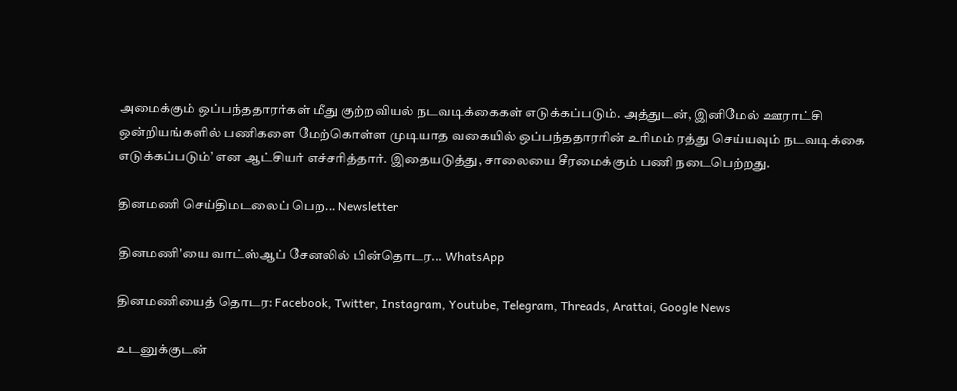அமைக்கும் ஒப்பந்ததாரர்கள் மீது குற்றவியல் நடவடிக்கைகள் எடுக்கப்படும். அத்துடன், இனிமேல் ஊராட்சி ஒன்றியங்களில் பணிகளை மேற்கொள்ள முடியாத வகையில் ஒப்பந்ததாரரின் உரிமம் ரத்து செய்யவும் நடவடிக்கை எடுக்கப்படும்’ என ஆட்சியர் எச்சரித்தார். இதையடுத்து, சாலையை சீரமைக்கும் பணி நடைபெற்றது.

தினமணி செய்திமடலைப் பெற... Newsletter

தினமணி'யை வாட்ஸ்ஆப் சேனலில் பின்தொடர... WhatsApp

தினமணியைத் தொடர: Facebook, Twitter, Instagram, Youtube, Telegram, Threads, Arattai, Google News

உடனுக்குடன்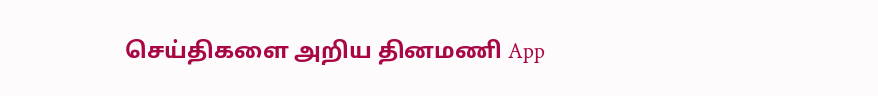செய்திகளை அறிய தினமணி App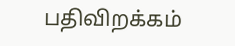பதிவிறக்கம்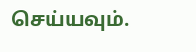செய்யவும்.